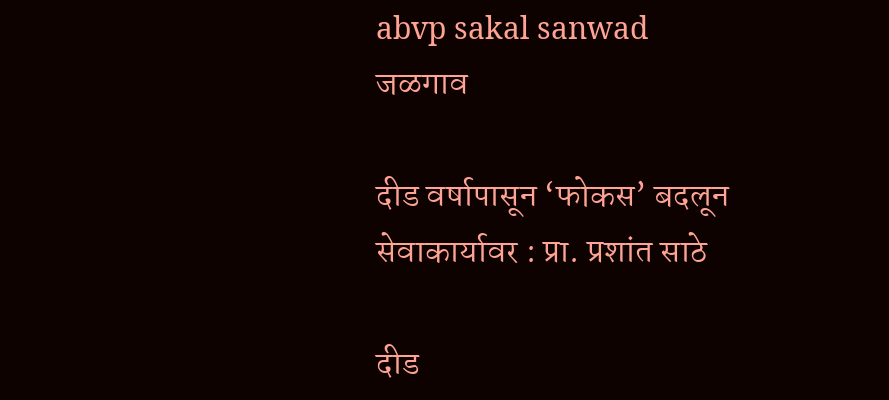abvp sakal sanwad
जळगाव

दीड वर्षापासून ‘फोकस’ बदलून सेवाकार्यावर : प्रा. प्रशांत साठे

दीड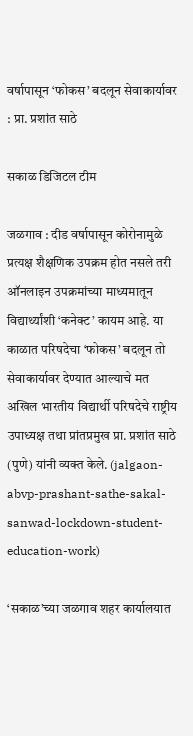वर्षापासून ‘फोकस’ बदलून सेवाकार्यावर : प्रा. प्रशांत साठे

सकाळ डिजिटल टीम

जळगाव : दीड वर्षापासून कोरोनामुळे प्रत्यक्ष शैक्षणिक उपक्रम होत नसले तरी ऑनलाइन उपक्रमांच्या माध्यमातून विद्यार्थ्यांशी ‘कनेक्ट’ कायम आहे. या काळात परिषदेचा ‘फोकस’ बदलून तो सेवाकार्यावर देण्यात आल्याचे मत अखिल भारतीय विद्यार्थी परिषदेचे राष्ट्रीय उपाध्यक्ष तथा प्रांतप्रमुख प्रा. प्रशांत साठे (पुणे) यांनी व्यक्त केले. (jalgaon-abvp-prashant-sathe-sakal-sanwad-lockdown-student-education-work)

‘सकाळ’च्या जळगाव शहर कार्यालयात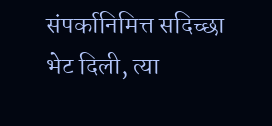संपर्कानिमित्त सदिच्छा भेट दिली, त्या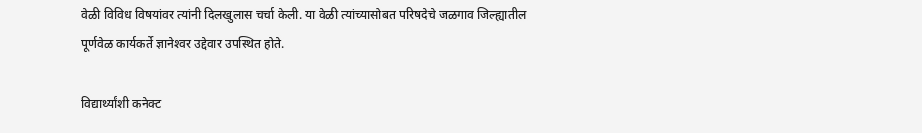वेळी विविध विषयांवर त्यांनी दिलखुलास चर्चा केली. या वेळी त्यांच्यासोबत परिषदेचे जळगाव जिल्ह्यातील पूर्णवेळ कार्यकर्ते ज्ञानेश्‍वर उद्देवार उपस्थित होते.

विद्यार्थ्यांशी कनेक्ट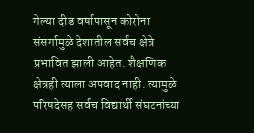गेल्या दीड वर्षापासून कोरोना संसर्गामुळे देशातील सर्वच क्षेत्रे प्रभावित झाली आहेत. शैक्षणिक क्षेत्रही त्याला अपवाद नाही. त्यामुळे परिषदेसह सर्वच विद्यार्थी संघटनांच्या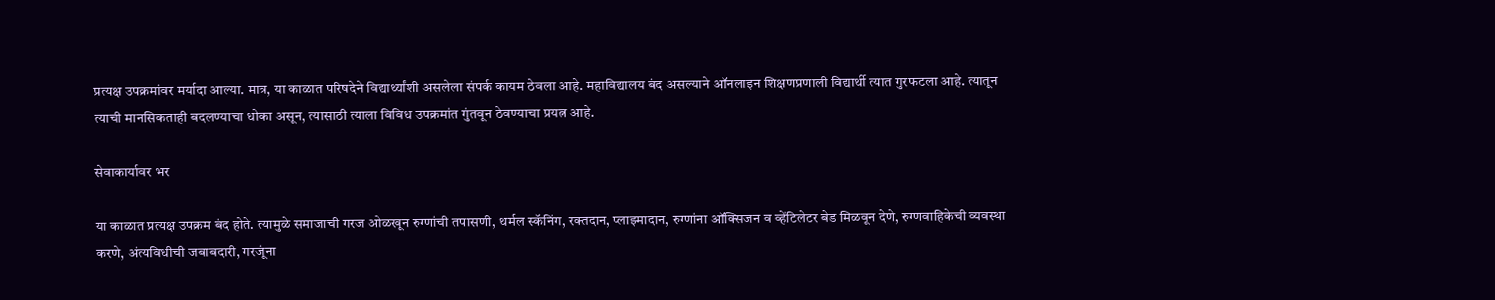प्रत्यक्ष उपक्रमांवर मर्यादा आल्या. मात्र, या काळात परिषदेने विद्यार्थ्यांशी असलेला संपर्क कायम ठेवला आहे. महाविद्यालय बंद असल्याने ऑनलाइन शिक्षणप्रणाली विद्यार्थी त्यात गुरफटला आहे. त्यातून त्याची मानसिकताही बदलण्याचा धोका असून, त्यासाठी त्याला विविध उपक्रमांत गुंतवून ठेवण्याचा प्रयत्न आहे.

सेवाकार्यावर भर

या काळात प्रत्यक्ष उपक्रम बंद होते. त्यामुळे समाजाची गरज ओळखून रुग्णांची तपासणी, थर्मल स्कॅनिंग, रक्तदान, प्लाझ्मादान, रुग्णांना ऑक्सिजन व व्हेंटिलेटर बेड मिळवून देणे, रुग्णवाहिकेची व्यवस्था करणे, अंत्यविधीची जबाबदारी, गरजूंना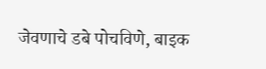जेवणाचे डबे पोचविणे, बाइक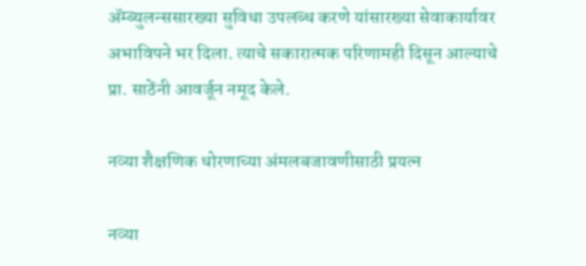ॲम्ब्युलन्ससारख्या सुविधा उपलब्ध करणे यांसारख्या सेवाकार्यावर अभाविपने भर दिला. त्याचे सकारात्मक परिणामही दिसून आल्याचे प्रा. साठेंनी आवर्जून नमूद केले.

नव्या शैक्षणिक धोरणाच्या अंमलबजावणीसाठी प्रयत्न

नव्या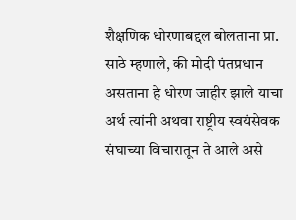शैक्षणिक धोरणाबद्दल बोलताना प्रा. साठे म्हणाले, की मोदी पंतप्रधान असताना हे धोरण जाहीर झाले याचा अर्थ त्यांनी अथवा राष्ट्रीय स्वयंसेवक संघाच्या विचारातून ते आले असे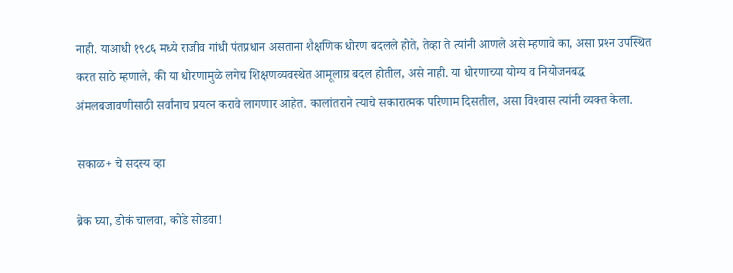नाही. याआधी १९८६ मध्ये राजीव गांधी पंतप्रधान असताना शैक्षणिक धोरण बदलले होते, तेव्हा ते त्यांनी आणले असे म्हणावे का, असा प्रश्‍न उपस्थित करत साठे म्हणाले, की या धोरणामुळे लगेच शिक्षणव्यवस्थेत आमूलाग्र बदल होतील, असे नाही. या धोरणाच्या योग्य व नियोजनबद्ध अंमलबजावणीसाठी सर्वांनाच प्रयत्न करावे लागणार आहेत. कालांतराने त्याचे सकारात्मक परिणाम दिसतील, असा विश्‍वास त्यांनी व्यक्त केला.

सकाळ+ चे सदस्य व्हा

ब्रेक घ्या, डोकं चालवा, कोडे सोडवा!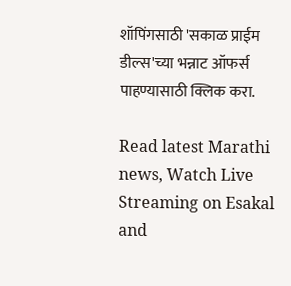शॉपिंगसाठी 'सकाळ प्राईम डील्स'च्या भन्नाट ऑफर्स पाहण्यासाठी क्लिक करा.

Read latest Marathi news, Watch Live Streaming on Esakal and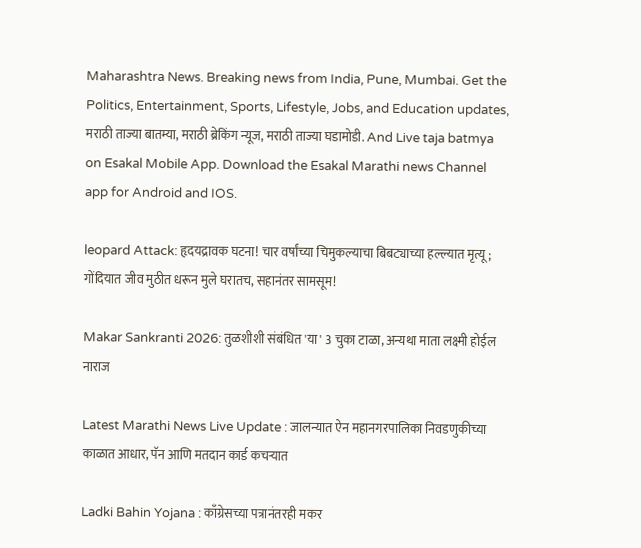Maharashtra News. Breaking news from India, Pune, Mumbai. Get the Politics, Entertainment, Sports, Lifestyle, Jobs, and Education updates, मराठी ताज्या बातम्या, मराठी ब्रेकिंग न्यूज, मराठी ताज्या घडामोडी. And Live taja batmya on Esakal Mobile App. Download the Esakal Marathi news Channel app for Android and IOS.

leopard Attack: हृदयद्रावक घटना! चार वर्षांच्या चिमुकल्याचा बिबट्याच्या हल्ल्यात मृत्यू; गोंदियात जीव मुठीत धरून मुले घरातच, सहानंतर सामसूम!

Makar Sankranti 2026: तुळशीशी संबंधित 'या' 3 चुका टाळा, अन्यथा माता लक्ष्मी होईल नाराज

Latest Marathi News Live Update : जालन्यात ऐन महानगरपालिका निवडणुकीच्या काळात आधार, पॅन आणि मतदान कार्ड कचऱ्यात

Ladki Bahin Yojana : काँग्रेसच्या पत्रानंतरही मकर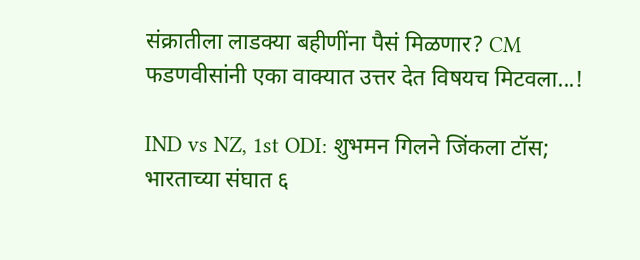संक्रातीला लाडक्या बहीणींना पैसं मिळणार? CM फडणवीसांनी एका वाक्यात उत्तर देत विषयच मिटवला...!

IND vs NZ, 1st ODI: शुभमन गिलने जिंकला टॉस; भारताच्या संघात ६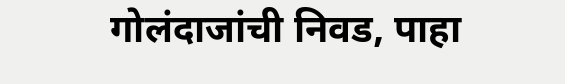गोलंदाजांची निवड, पाहा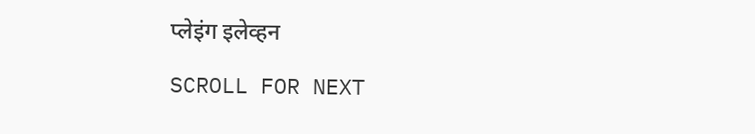प्लेइंग इलेव्हन

SCROLL FOR NEXT